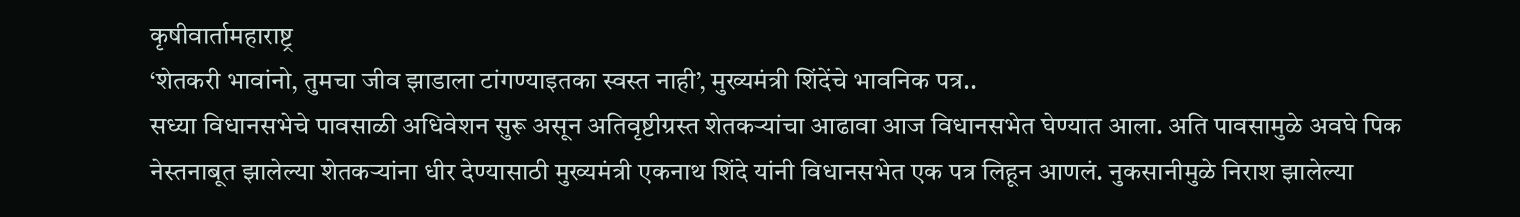कृषीवार्तामहाराष्ट्र
‘शेतकरी भावांनो, तुमचा जीव झाडाला टांगण्याइतका स्वस्त नाही’, मुख्यमंत्री शिंदेंचे भावनिक पत्र..
सध्या विधानसभेचे पावसाळी अधिवेशन सुरू असून अतिवृष्टीग्रस्त शेतकऱ्यांचा आढावा आज विधानसभेत घेण्यात आला. अति पावसामुळे अवघे पिक नेस्तनाबूत झालेल्या शेतकऱ्यांना धीर देण्यासाठी मुख्यमंत्री एकनाथ शिंदे यांनी विधानसभेत एक पत्र लिहून आणलं. नुकसानीमुळे निराश झालेल्या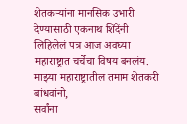शेतकऱ्यांना मानसिक उभारी देण्यासाठी एकनाथ शिंदेंनी लिहिलेलं पत्र आज अवघ्या महाराष्ट्रात चर्चेचा विषय बनलंय.
माझ्या महाराष्ट्रातील तमाम शेतकरी बांधवांनो,
सर्वांना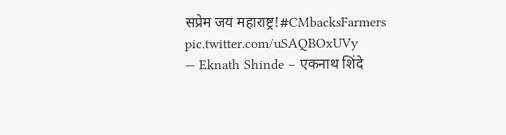सप्रेम जय महाराष्ट्र!#CMbacksFarmers pic.twitter.com/uSAQBOxUVy
— Eknath Shinde – एकनाथ शिंदे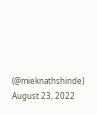(@mieknathshinde) August 23, 2022